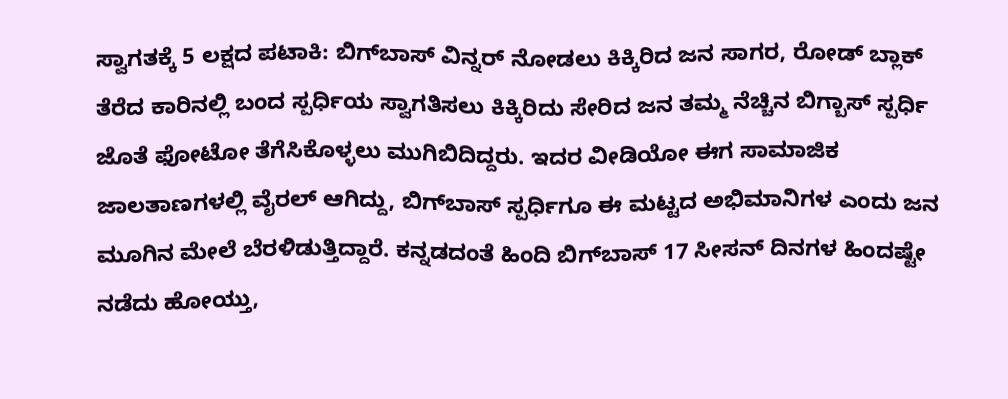ಸ್ವಾಗತಕ್ಕೆ 5 ಲಕ್ಷದ ಪಟಾಕಿ: ಬಿಗ್‌ಬಾಸ್‌ ವಿನ್ನರ್‌ ನೋಡಲು ಕಿಕ್ಕಿರಿದ ಜನ ಸಾಗರ, ರೋಡ್ ಬ್ಲಾಕ್ ತೆರೆದ ಕಾರಿನಲ್ಲಿ ಬಂದ ಸ್ಪರ್ಧಿಯ ಸ್ವಾಗತಿಸಲು ಕಿಕ್ಕಿರಿದು ಸೇರಿದ ಜನ ತಮ್ಮ ನೆಚ್ಚಿನ ಬಿಗ್ಬಾಸ್ ಸ್ಪರ್ಧಿ ಜೊತೆ ಫೋಟೋ ತೆಗೆಸಿಕೊಳ್ಳಲು ಮುಗಿಬಿದಿದ್ದರು. ಇದರ ವೀಡಿಯೋ ಈಗ ಸಾಮಾಜಿಕ ಜಾಲತಾಣಗಳಲ್ಲಿ ವೈರಲ್ ಆಗಿದ್ದು, ಬಿಗ್‌ಬಾಸ್ ಸ್ಪರ್ಧಿಗೂ ಈ ಮಟ್ಟದ ಅಭಿಮಾನಿಗಳ ಎಂದು ಜನ ಮೂಗಿನ ಮೇಲೆ ಬೆರಳಿಡುತ್ತಿದ್ದಾರೆ. ಕನ್ನಡದಂತೆ ಹಿಂದಿ ಬಿಗ್‌ಬಾಸ್ 17 ಸೀಸನ್ ದಿನಗಳ ಹಿಂದಷ್ಟೇ ನಡೆದು ಹೋಯ್ತು,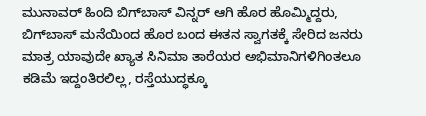ಮುನಾವರ್ ಹಿಂದಿ ಬಿಗ್‌ಬಾಸ್ ವಿನ್ನರ್ ಆಗಿ ಹೊರ ಹೊಮ್ಮಿದ್ದರು, ಬಿಗ್‌ಬಾಸ್‌ ಮನೆಯಿಂದ ಹೊರ ಬಂದ ಈತನ ಸ್ವಾಗತಕ್ಕೆ ಸೇರಿದ ಜನರು ಮಾತ್ರ ಯಾವುದೇ ಖ್ಯಾತ ಸಿನಿಮಾ ತಾರೆಯರ ಅಭಿಮಾನಿಗಳಿಗಿಂತಲೂ ಕಡಿಮೆ ಇದ್ದಂತಿರಲಿಲ್ಲ, ರಸ್ತೆಯುದ್ಧಕ್ಕೂ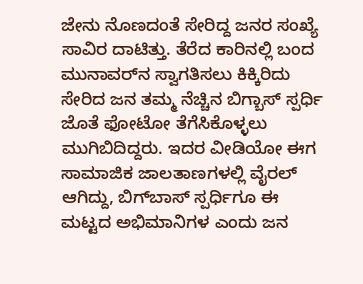ಜೇನು ನೊಣದಂತೆ ಸೇರಿದ್ದ ಜನರ ಸಂಖ್ಯೆ ಸಾವಿರ ದಾಟಿತ್ತು. ತೆರೆದ ಕಾರಿನಲ್ಲಿ ಬಂದ ಮುನಾವರ್‌ನ ಸ್ವಾಗತಿಸಲು ಕಿಕ್ಕಿರಿದು ಸೇರಿದ ಜನ ತಮ್ಮ ನೆಚ್ಚಿನ ಬಿಗ್ಬಾಸ್ ಸ್ಪರ್ಧಿ ಜೊತೆ ಫೋಟೋ ತೆಗೆಸಿಕೊಳ್ಳಲು ಮುಗಿಬಿದಿದ್ದರು. ಇದರ ವೀಡಿಯೋ ಈಗ ಸಾಮಾಜಿಕ ಜಾಲತಾಣಗಳಲ್ಲಿ ವೈರಲ್ ಆಗಿದ್ದು, ಬಿಗ್‌ಬಾಸ್ ಸ್ಪರ್ಧಿಗೂ ಈ ಮಟ್ಟದ ಅಭಿಮಾನಿಗಳ ಎಂದು ಜನ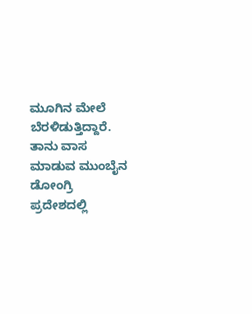ಮೂಗಿನ ಮೇಲೆ ಬೆರಳಿಡುತ್ತಿದ್ದಾರೆ. ತಾನು ವಾಸ ಮಾಡುವ ಮುಂಬೈನ ಡೋಂಗ್ರಿ ಪ್ರದೇಶದಲ್ಲಿ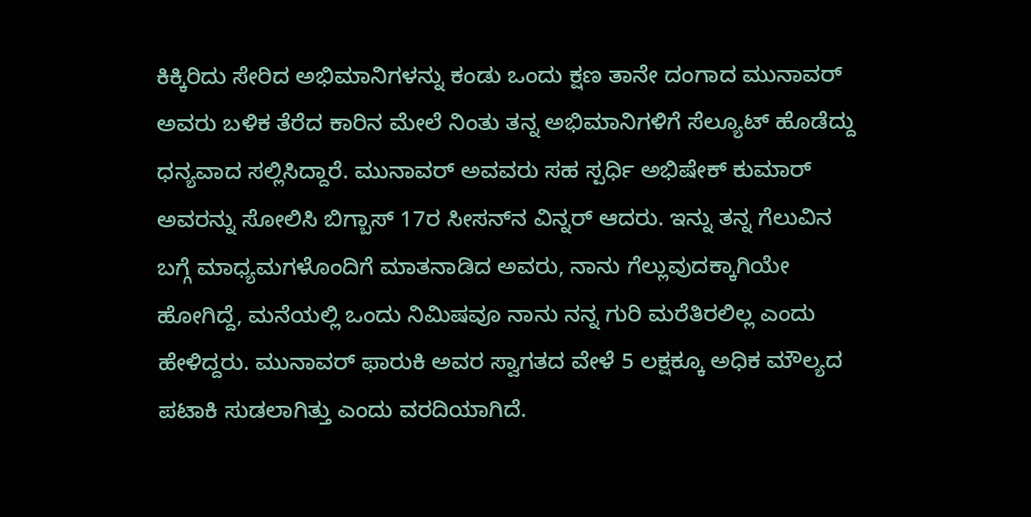ಕಿಕ್ಕಿರಿದು ಸೇರಿದ ಅಭಿಮಾನಿಗಳನ್ನು ಕಂಡು ಒಂದು ಕ್ಷಣ ತಾನೇ ದಂಗಾದ ಮುನಾವರ್ ಅವರು ಬಳಿಕ ತೆರೆದ ಕಾರಿನ ಮೇಲೆ ನಿಂತು ತನ್ನ ಅಭಿಮಾನಿಗಳಿಗೆ ಸೆಲ್ಯೂಟ್ ಹೊಡೆದ್ದು ಧನ್ಯವಾದ ಸಲ್ಲಿಸಿದ್ದಾರೆ. ಮುನಾವರ್ ಅವವರು ಸಹ ಸ್ಪರ್ಧಿ ಅಭಿಷೇಕ್ ಕುಮಾರ್ ಅವರನ್ನು ಸೋಲಿಸಿ ಬಿಗ್ಬಾಸ್ 17ರ ಸೀಸನ್‌ನ ವಿನ್ನರ್ ಆದರು. ಇನ್ನು ತನ್ನ ಗೆಲುವಿನ ಬಗ್ಗೆ ಮಾಧ್ಯಮಗಳೊಂದಿಗೆ ಮಾತನಾಡಿದ ಅವರು, ನಾನು ಗೆಲ್ಲುವುದಕ್ಕಾಗಿಯೇ ಹೋಗಿದ್ದೆ, ಮನೆಯಲ್ಲಿ ಒಂದು ನಿಮಿಷವೂ ನಾನು ನನ್ನ ಗುರಿ ಮರೆತಿರಲಿಲ್ಲ ಎಂದು ಹೇಳಿದ್ದರು. ಮುನಾವರ್ ಫಾರುಕಿ ಅವರ ಸ್ವಾಗತದ ವೇಳೆ 5 ಲಕ್ಷಕ್ಕೂ ಅಧಿಕ ಮೌಲ್ಯದ ಪಟಾಕಿ ಸುಡಲಾಗಿತ್ತು ಎಂದು ವರದಿಯಾಗಿದೆ.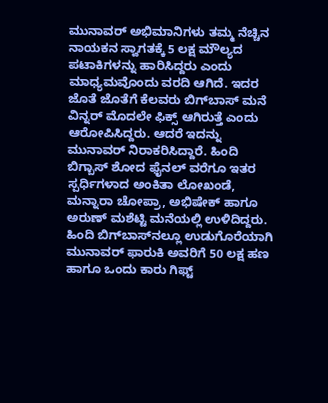ಮುನಾವರ್ ಅಭಿಮಾನಿಗಳು ತಮ್ಮ ನೆಚ್ಚಿನ ನಾಯಕನ ಸ್ವಾಗತಕ್ಕೆ 5 ಲಕ್ಷ ಮೌಲ್ಯದ ಪಟಾಕಿಗಳನ್ನು ಹಾರಿಸಿದ್ದರು ಎಂದು ಮಾಧ್ಯಮವೊಂದು ವರದಿ ಆಗಿದೆ. ಇದರ ಜೊತೆ ಜೊತೆಗೆ ಕೆಲವರು ಬಿಗ್‌ಬಾಸ್ ಮನೆ ವಿನ್ನರ್ ಮೊದಲೇ ಫಿಕ್ಸ್ ಆಗಿರುತ್ತೆ ಎಂದು ಆರೋಪಿಸಿದ್ದರು. ಆದರೆ ಇದನ್ನು ಮುನಾವರ್ ನಿರಾಕರಿಸಿದ್ದಾರೆ. ಹಿಂದಿ ಬಿಗ್ಬಾಸ್ ಶೋದ ಫೈನಲ್‌ ವರೆಗೂ ಇತರ ಸ್ಪರ್ಧಿಗಳಾದ ಅಂಕಿತಾ ಲೋಖಂಡೆ, ಮನ್ನಾರಾ ಚೋಪ್ರಾ, ಅಭಿಷೇಕ್ ಹಾಗೂ ಅರುಣ್ ಮಶೆಟ್ಟಿ ಮನೆಯಲ್ಲಿ ಉಳಿದಿದ್ದರು. ಹಿಂದಿ ಬಿಗ್‌ಬಾಸ್‌ನಲ್ಲೂ ಉಡುಗೊರೆಯಾಗಿ ಮುನಾವರ್ ಫಾರುಕಿ ಅವರಿಗೆ 50 ಲಕ್ಷ ಹಣ ಹಾಗೂ ಒಂದು ಕಾರು ಗಿಫ್ಟ್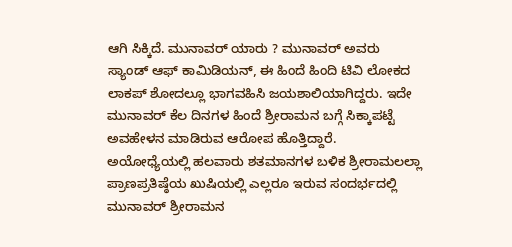ಆಗಿ ಸಿಕ್ಕಿದೆ. ಮುನಾವರ್ ಯಾರು ? ಮುನಾವರ್ ಅವರು ಸ್ಯಾಂಡ್ ಆಫ್ ಕಾಮಿಡಿಯನ್, ಈ ಹಿಂದೆ ಹಿಂದಿ ಟಿವಿ ಲೋಕದ ಲಾಕಪ್ ಶೋದಲ್ಲೂ ಭಾಗವಹಿಸಿ ಜಯಶಾಲಿಯಾಗಿದ್ದರು. ಇದೇ ಮುನಾವರ್‌ ಕೆಲ ದಿನಗಳ ಹಿಂದೆ ಶ್ರೀರಾಮನ ಬಗ್ಗೆ ಸಿಕ್ಕಾಪಟ್ಟೆ ಅವಹೇಳನ ಮಾಡಿರುವ ಆರೋಪ ಹೊತ್ತಿದ್ದಾರೆ. ಅಯೋಧ್ಯೆಯಲ್ಲಿ ಹಲವಾರು ಶತಮಾನಗಳ ಬಳಿಕ ಶ್ರೀರಾಮಲಲ್ಲಾ ಪ್ರಾಣಪ್ರತಿಷ್ಠೆಯ ಖುಷಿಯಲ್ಲಿ ಎಲ್ಲರೂ ಇರುವ ಸಂದರ್ಭದಲ್ಲಿ ಮುನಾವರ್‌ ಶ್ರೀರಾಮನ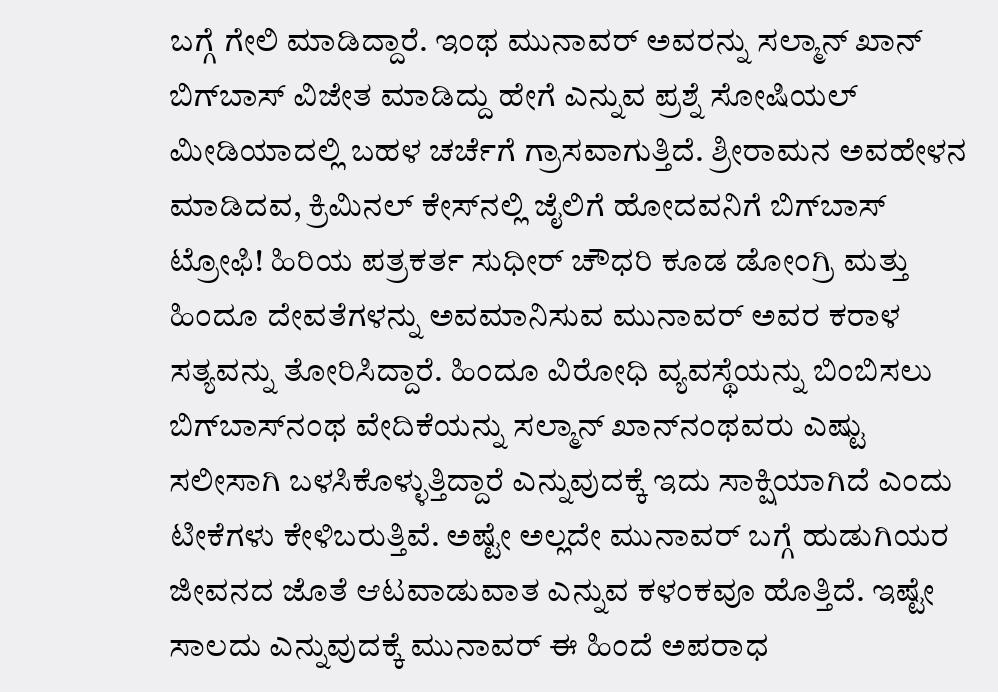ಬಗ್ಗೆ ಗೇಲಿ ಮಾಡಿದ್ದಾರೆ. ಇಂಥ ಮುನಾವರ್‌ ಅವರನ್ನು ಸಲ್ಮಾನ್‌ ಖಾನ್‌ ಬಿಗ್‌ಬಾಸ್‌ ವಿಜೇತ ಮಾಡಿದ್ದು ಹೇಗೆ ಎನ್ನುವ ಪ್ರಶ್ನೆ ಸೋಷಿಯಲ್‌ ಮೀಡಿಯಾದಲ್ಲಿ ಬಹಳ ಚರ್ಚೆಗೆ ಗ್ರಾಸವಾಗುತ್ತಿದೆ. ಶ್ರೀರಾಮನ ಅವಹೇಳನ ಮಾಡಿದವ, ಕ್ರಿಮಿನಲ್‌ ಕೇಸ್‌ನಲ್ಲಿ ಜೈಲಿಗೆ ಹೋದವನಿಗೆ ಬಿಗ್‌ಬಾಸ್‌ ಟ್ರೋಫಿ! ಹಿರಿಯ ಪತ್ರಕರ್ತ ಸುಧೀರ್ ಚೌಧರಿ ಕೂಡ ಡೋಂಗ್ರಿ ಮತ್ತು ಹಿಂದೂ ದೇವತೆಗಳನ್ನು ಅವಮಾನಿಸುವ ಮುನಾವರ್‌ ಅವರ ಕರಾಳ ಸತ್ಯವನ್ನು ತೋರಿಸಿದ್ದಾರೆ. ಹಿಂದೂ ವಿರೋಧಿ ವ್ಯವಸ್ಥೆಯನ್ನು ಬಿಂಬಿಸಲು ಬಿಗ್‌ಬಾಸ್‌ನಂಥ ವೇದಿಕೆಯನ್ನು ಸಲ್ಮಾನ್‌ ಖಾನ್‌ನಂಥವರು ಎಷ್ಟು ಸಲೀಸಾಗಿ ಬಳಸಿಕೊಳ್ಳುತ್ತಿದ್ದಾರೆ ಎನ್ನುವುದಕ್ಕೆ ಇದು ಸಾಕ್ಷಿಯಾಗಿದೆ ಎಂದು ಟೀಕೆಗಳು ಕೇಳಿಬರುತ್ತಿವೆ. ಅಷ್ಟೇ ಅಲ್ಲದೇ ಮುನಾವರ್‌ ಬಗ್ಗೆ ಹುಡುಗಿಯರ ಜೀವನದ ಜೊತೆ ಆಟವಾಡುವಾತ ಎನ್ನುವ ಕಳಂಕವೂ ಹೊತ್ತಿದೆ. ಇಷ್ಟೇ ಸಾಲದು ಎನ್ನುವುದಕ್ಕೆ ಮುನಾವರ್‌ ಈ ಹಿಂದೆ ಅಪರಾಧ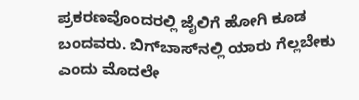ಪ್ರಕರಣವೊಂದರಲ್ಲಿ ಜೈಲಿಗೆ ಹೋಗಿ ಕೂಡ ಬಂದವರು. ಬಿಗ್‌ಬಾಸ್‌ನಲ್ಲಿ ಯಾರು ಗೆಲ್ಲಬೇಕು ಎಂದು ಮೊದಲೇ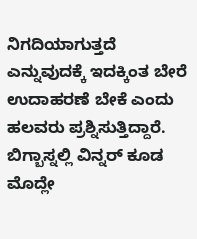ನಿಗದಿಯಾಗುತ್ತದೆ ಎನ್ನುವುದಕ್ಕೆ ಇದಕ್ಕಿಂತ ಬೇರೆ ಉದಾಹರಣೆ ಬೇಕೆ ಎಂದು ಹಲವರು ಪ್ರಶ್ನಿಸುತ್ತಿದ್ದಾರೆ. ಬಿಗ್ಬಾಸ್ನಲ್ಲಿ ವಿನ್ನರ್ ಕೂಡ ಮೊದ್ಲೇ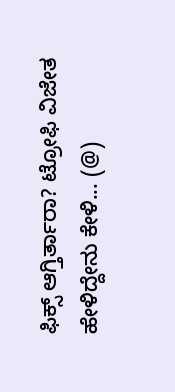ಫಿಕ್ಸ್ ಆಗ್ತಿರ್ತಾರಾ? ಟ್ರೋಫಿ ವಿಜೇತ ಹೇಳಿದ್ದೇನು ಕೇಳಿ... (@)